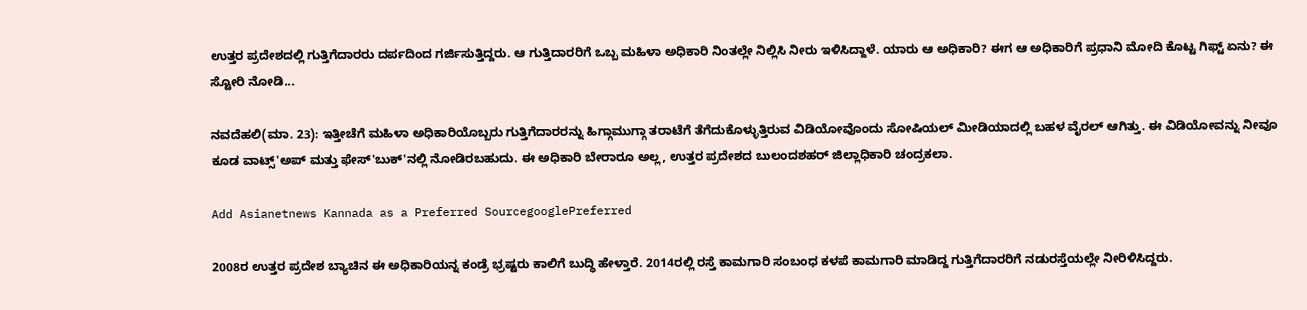ಉತ್ತರ ಪ್ರದೇಶದಲ್ಲಿ ಗುತ್ತಿಗೆದಾರರು ದರ್ಪದಿಂದ ಗರ್ಜಿಸುತ್ತಿದ್ದರು. ಆ ಗುತ್ತಿದಾರರಿಗೆ ಒಬ್ಬ ಮಹಿಳಾ ಅಧಿಕಾರಿ ನಿಂತಲ್ಲೇ ನಿಲ್ಲಿಸಿ ನೀರು ಇಳಿಸಿದ್ದಾಳೆ. ಯಾರು ಆ ಅಧಿಕಾರಿ? ಈಗ ಆ ಅಧಿಕಾರಿಗೆ ಪ್ರಧಾನಿ ಮೋದಿ ಕೊಟ್ಟ ಗಿಫ್ಟ್ ಏನು? ಈ ಸ್ಟೋರಿ ನೋಡಿ...

ನವದೆಹಲಿ(ಮಾ. 23): ಇತ್ತೀಚೆಗೆ ಮಹಿಳಾ ಅಧಿಕಾರಿಯೊಬ್ಬರು ಗುತ್ತಿಗೆದಾರರನ್ನು ಹಿಗ್ಗಾಮುಗ್ಗಾ ತರಾಟೆಗೆ ತೆಗೆದುಕೊಳ್ಳುತ್ತಿರುವ ವಿಡಿಯೋವೊಂದು ಸೋಷಿಯಲ್ ಮೀಡಿಯಾದಲ್ಲಿ ಬಹಳ ವೈರಲ್ ಆಗಿತ್ತು. ಈ ವಿಡಿಯೋವನ್ನು ನೀವೂ ಕೂಡ ವಾಟ್ಸ್'ಅಪ್ ಮತ್ತು ಫೇಸ್'ಬುಕ್'ನಲ್ಲಿ ನೋಡಿರಬಹುದು. ಈ ಅಧಿಕಾರಿ ಬೇರಾರೂ ಅಲ್ಲ, ಉತ್ತರ ಪ್ರದೇಶದ ಬುಲಂದಶಹರ್‌ ಜಿಲ್ಲಾಧಿಕಾರಿ ಚಂದ್ರಕಲಾ.

Add Asianetnews Kannada as a Preferred SourcegooglePreferred

2008ರ ಉತ್ತರ ಪ್ರದೇಶ ಬ್ಯಾಚಿನ ಈ ಅಧಿಕಾರಿಯನ್ನ ಕಂಡ್ರೆ ಭ್ರಷ್ಟರು ಕಾಲಿಗೆ ಬುದ್ಧಿ ಹೇಳ್ತಾರೆ. 2014ರಲ್ಲಿ ರಸ್ತೆ ಕಾಮಗಾರಿ ಸಂಬಂಧ ಕಳಪೆ ಕಾಮಗಾರಿ ಮಾಡಿದ್ದ ಗುತ್ತಿಗೆದಾರರಿಗೆ ನಡುರಸ್ತೆಯಲ್ಲೇ ನೀರಿಳಿಸಿದ್ದರು.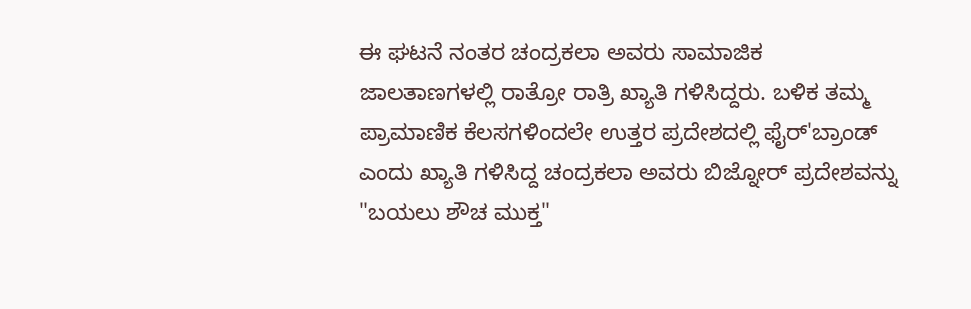ಈ ಘಟನೆ ನಂತರ ಚಂದ್ರಕಲಾ ಅವರು ಸಾಮಾಜಿಕ ಜಾಲತಾಣಗಳಲ್ಲಿ ರಾತ್ರೋ ರಾತ್ರಿ ಖ್ಯಾತಿ ಗಳಿಸಿದ್ದರು. ಬಳಿಕ ತಮ್ಮ ಪ್ರಾಮಾಣಿಕ ಕೆಲಸಗಳಿಂದಲೇ ಉತ್ತರ ಪ್ರದೇಶದಲ್ಲಿ ಫೈರ್'ಬ್ರಾಂಡ್ ಎಂದು ಖ್ಯಾತಿ ಗಳಿಸಿದ್ದ ಚಂದ್ರಕಲಾ ಅವರು ಬಿಜ್ನೋರ್ ಪ್ರದೇಶವನ್ನು "ಬಯಲು ಶೌಚ ಮುಕ್ತ"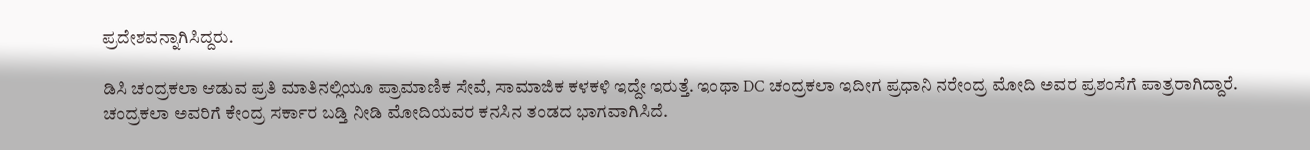ಪ್ರದೇಶವನ್ನಾಗಿಸಿದ್ದರು.

ಡಿಸಿ ಚಂದ್ರಕಲಾ ಆಡುವ ಪ್ರತಿ ಮಾತಿನಲ್ಲಿಯೂ ಪ್ರಾಮಾಣಿಕ ಸೇವೆ, ಸಾಮಾಜಿಕ ಕಳಕಳಿ ಇದ್ದೇ ಇರುತ್ತೆ. ಇಂಥಾ DC ಚಂದ್ರಕಲಾ ಇದೀಗ ಪ್ರಧಾನಿ ನರೇಂದ್ರ ಮೋದಿ ಅವರ ಪ್ರಶಂಸೆಗೆ ಪಾತ್ರರಾಗಿದ್ದಾರೆ. ಚಂದ್ರಕಲಾ ಅವರಿಗೆ ಕೇಂದ್ರ ಸರ್ಕಾರ ಬಡ್ತಿ ನೀಡಿ ಮೋದಿಯವರ ಕನಸಿನ ತಂಡದ ಭಾಗವಾಗಿಸಿದೆ.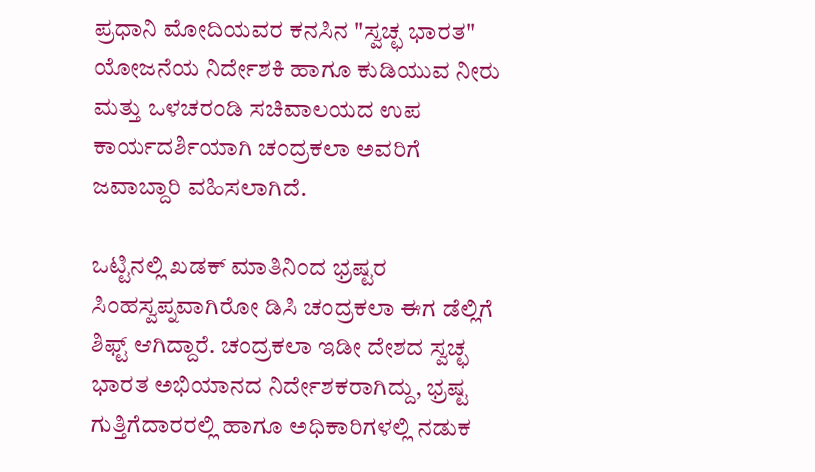ಪ್ರಧಾನಿ ಮೋದಿಯವರ ಕನಸಿನ "ಸ್ವಚ್ಛ ಭಾರತ" ಯೋಜನೆಯ ನಿರ್ದೇಶಕಿ ಹಾಗೂ ಕುಡಿಯುವ ನೀರು ಮತ್ತು ಒಳಚರಂಡಿ ಸಚಿವಾಲಯದ ಉಪ ಕಾರ್ಯದರ್ಶಿಯಾಗಿ ಚಂದ್ರಕಲಾ ಅವರಿಗೆ ಜವಾಬ್ದಾರಿ ವಹಿಸಲಾಗಿದೆ.

ಒಟ್ಟಿನಲ್ಲಿ ಖಡಕ್ ಮಾತಿನಿಂದ ಭ್ರಷ್ಟರ ಸಿಂಹಸ್ವಪ್ನವಾಗಿರೋ ಡಿಸಿ ಚಂದ್ರಕಲಾ ಈಗ ಡೆಲ್ಲಿಗೆ ಶಿಫ್ಟ್ ಆಗಿದ್ದಾರೆ. ಚಂದ್ರಕಲಾ ಇಡೀ ದೇಶದ ಸ್ವಚ್ಛ ಭಾರತ ಅಭಿಯಾನದ ನಿರ್ದೇಶಕರಾಗಿದ್ದು, ಭ್ರಷ್ಟ ಗುತ್ತಿಗೆದಾರರಲ್ಲಿ ಹಾಗೂ ಅಧಿಕಾರಿಗಳಲ್ಲಿ ನಡುಕ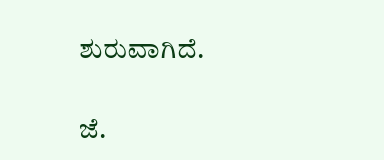ಶುರುವಾಗಿದೆ.

ಜೆ.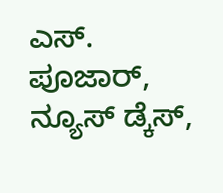ಎಸ್. ಪೂಜಾರ್, ನ್ಯೂಸ್ ಡ್ಕೆಸ್,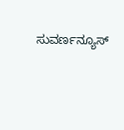ಸುವರ್ಣನ್ಯೂಸ್